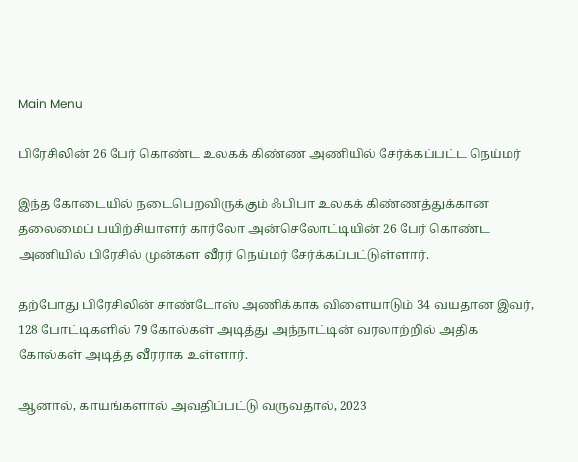Main Menu

பிரேசிலின் 26 பேர் கொண்ட உலகக் கிண்ண அணியில் சேர்க்கப்பட்ட நெய்மர்

இந்த கோடையில் நடைபெறவிருக்கும் ஃபிபா உலகக் கிண்ணத்துக்கான தலைமைப் பயிற்சியாளர் கார்லோ அன்செலோட்டியின் 26 பேர் கொண்ட அணியில் பிரேசில் முன்கள வீரர் நெய்மர் சேர்க்கப்பட்டுள்ளார்.

தற்போது பிரேசிலின் சாண்டோஸ் அணிக்காக விளையாடும் 34 வயதான இவர், 128 போட்டிகளில் 79 கோல்கள் அடித்து அந்நாட்டின் வரலாற்றில் அதிக கோல்கள் அடித்த வீரராக உள்ளார்.

ஆனால், காயங்களால் அவதிப்பட்டு வருவதால், 2023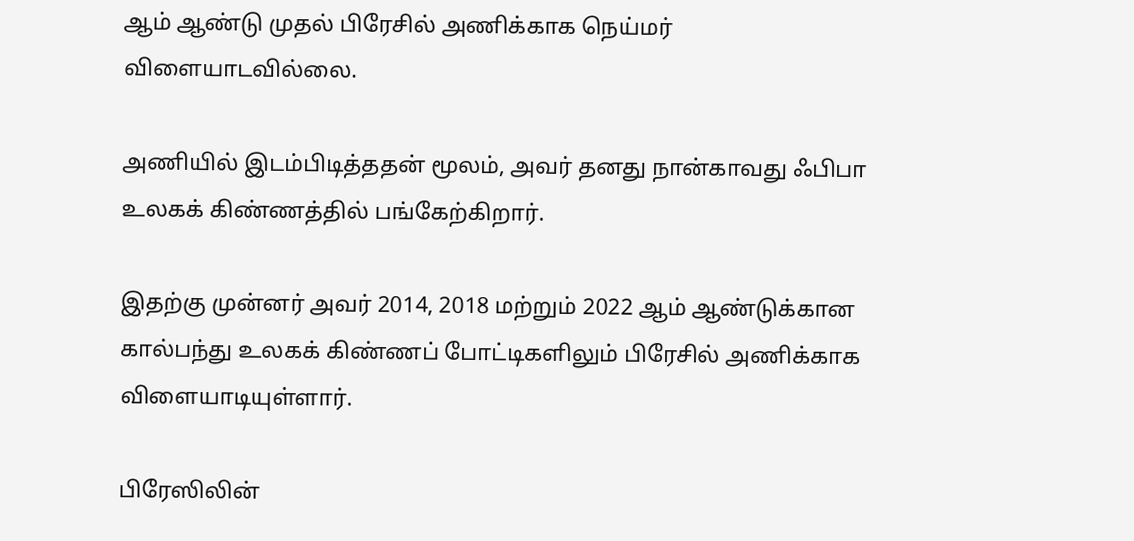ஆம் ஆண்டு முதல் பிரேசில் அணிக்காக நெய்மர் விளையாடவில்லை.

அணியில் இடம்பிடித்ததன் மூலம், அவர் தனது நான்காவது ஃபிபா உலகக் கிண்ணத்தில் பங்கேற்கிறார்.

இதற்கு முன்னர் அவர் 2014, 2018 மற்றும் 2022 ஆம் ஆண்டுக்கான கால்பந்து உலகக் கிண்ணப் போட்டிகளிலும் பிரேசில் அணிக்காக விளையாடியுள்ளார்.

பிரேஸிலின்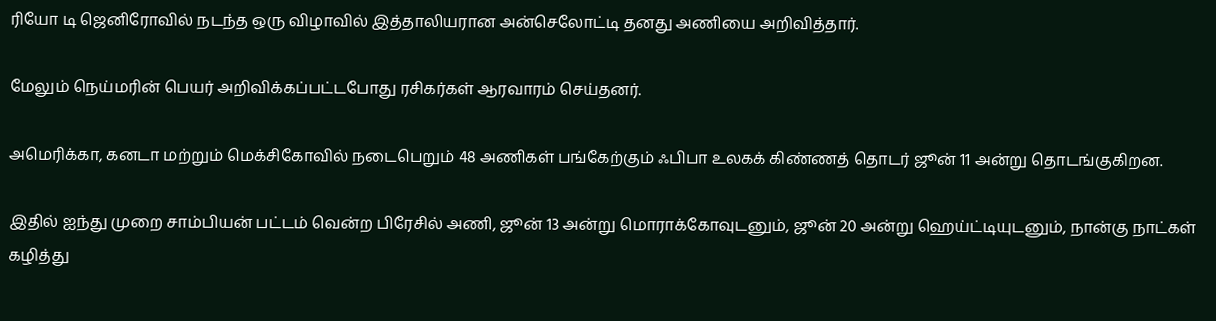ரியோ டி ஜெனிரோவில் நடந்த ஒரு விழாவில் இத்தாலியரான அன்செலோட்டி தனது அணியை அறிவித்தார்.

மேலும் நெய்மரின் பெயர் அறிவிக்கப்பட்டபோது ரசிகர்கள் ஆரவாரம் செய்தனர்.

அமெரிக்கா, கனடா மற்றும் மெக்சிகோவில் நடைபெறும் 48 அணிகள் பங்கேற்கும் ஃபிபா உலகக் கிண்ணத் தொடர் ஜூன் 11 அன்று தொடங்குகிறன.

இதில் ஐந்து முறை சாம்பியன் பட்டம் வென்ற பிரேசில் அணி, ஜூன் 13 அன்று மொராக்கோவுடனும், ஜூன் 20 அன்று ஹெய்ட்டியுடனும், நான்கு நாட்கள் கழித்து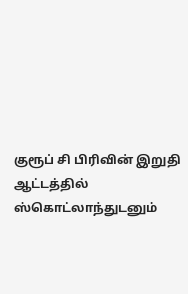குரூப் சி பிரிவின் இறுதி ஆட்டத்தில் ஸ்கொட்லாந்துடனும்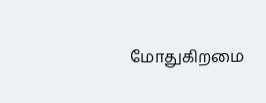மோதுகிறமை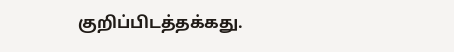குறிப்பிடத்தக்கது.